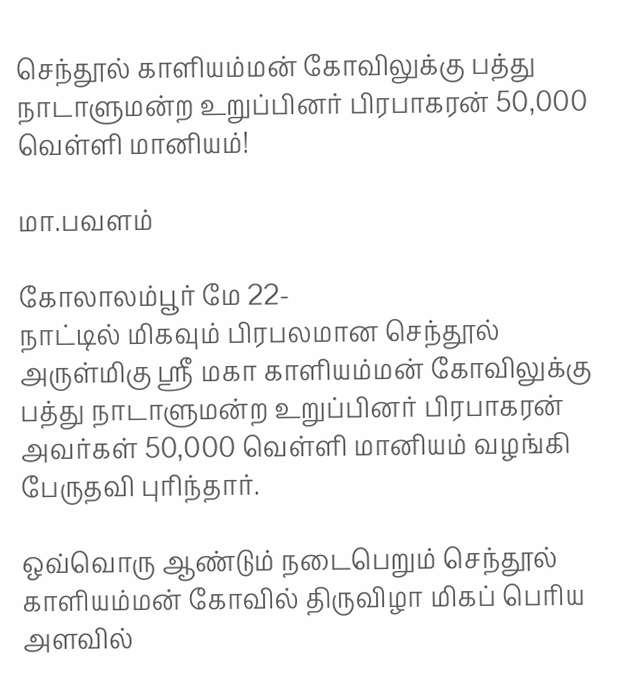செந்தூல் காளியம்மன் கோவிலுக்கு பத்து நாடாளுமன்ற உறுப்பினர் பிரபாகரன் 50,000 வெள்ளி மானியம்!

மா.பவளம்

கோலாலம்பூர் மே 22-
நாட்டில் மிகவும் பிரபலமான செந்தூல் அருள்மிகு ஸ்ரீ மகா காளியம்மன் கோவிலுக்கு பத்து நாடாளுமன்ற உறுப்பினர் பிரபாகரன் அவர்கள் 50,000 வெள்ளி மானியம் வழங்கி பேருதவி புரிந்தார்.

ஒவ்வொரு ஆண்டும் நடைபெறும் செந்தூல் காளியம்மன் கோவில் திருவிழா மிகப் பெரிய அளவில்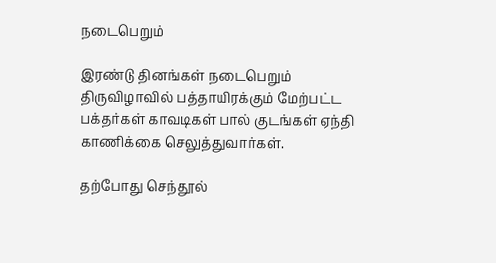நடைபெறும்

இரண்டு தினங்கள் நடைபெறும் திருவிழாவில் பத்தாயிரக்கும் மேற்பட்ட பக்தர்கள் காவடிகள் பால் குடங்கள் ஏந்தி காணிக்கை செலுத்துவார்கள்.

தற்போது செந்தூல்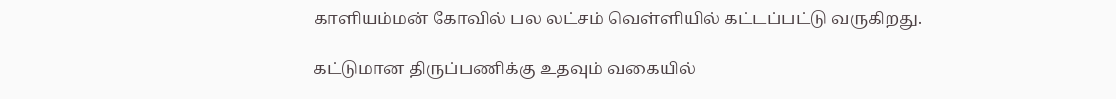காளியம்மன் கோவில் பல லட்சம் வெள்ளியில் கட்டப்பட்டு வருகிறது.

கட்டுமான திருப்பணிக்கு உதவும் வகையில்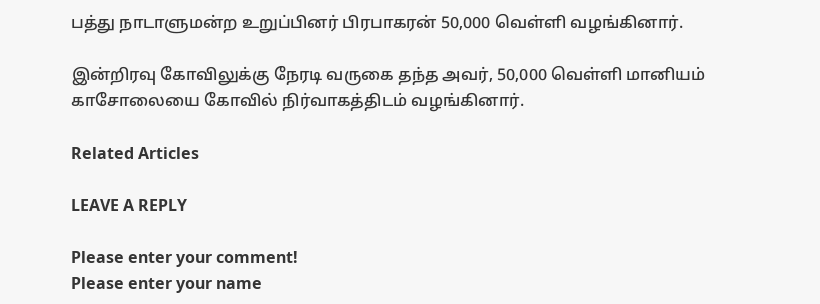பத்து நாடாளுமன்ற உறுப்பினர் பிரபாகரன் 50,000 வெள்ளி வழங்கினார்.

இன்றிரவு கோவிலுக்கு நேரடி வருகை தந்த அவர், 50,000 வெள்ளி மானியம் காசோலையை கோவில் நிர்வாகத்திடம் வழங்கினார்.

Related Articles

LEAVE A REPLY

Please enter your comment!
Please enter your name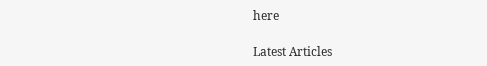here

Latest Articles